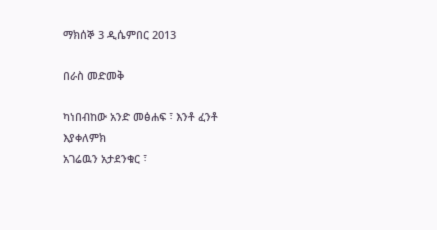ማክሰኞ 3 ዲሴምበር 2013

በራስ መድመቅ

ካነበብከው አንድ መፅሐፍ ፣ እንቶ ፈንቶ እያቀለምክ
አገሬዉን አታደንቁር ፣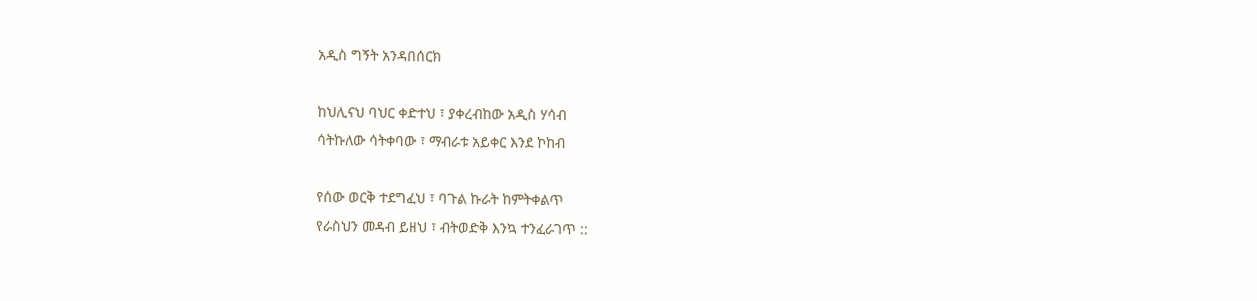አዲስ ግኝት አንዳበሰርክ

ከህሊናህ ባህር ቀድተህ ፣ ያቀረብከው አዲስ ሃሳብ
ሳትኩለው ሳትቀባው ፣ ማብራቱ አይቀር እንደ ኮከብ

የሰው ወርቅ ተደግፈህ ፣ ባጉል ኩራት ከምትቀልጥ
የራስህን መዳብ ይዘህ ፣ ብትወድቅ እንኳ ተንፈራገጥ ::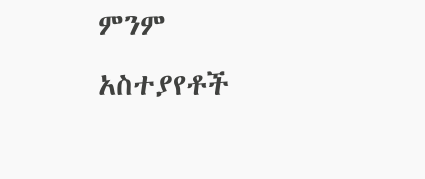ምንም አስተያየቶች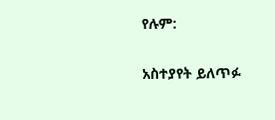የሉም:

አስተያየት ይለጥፉ